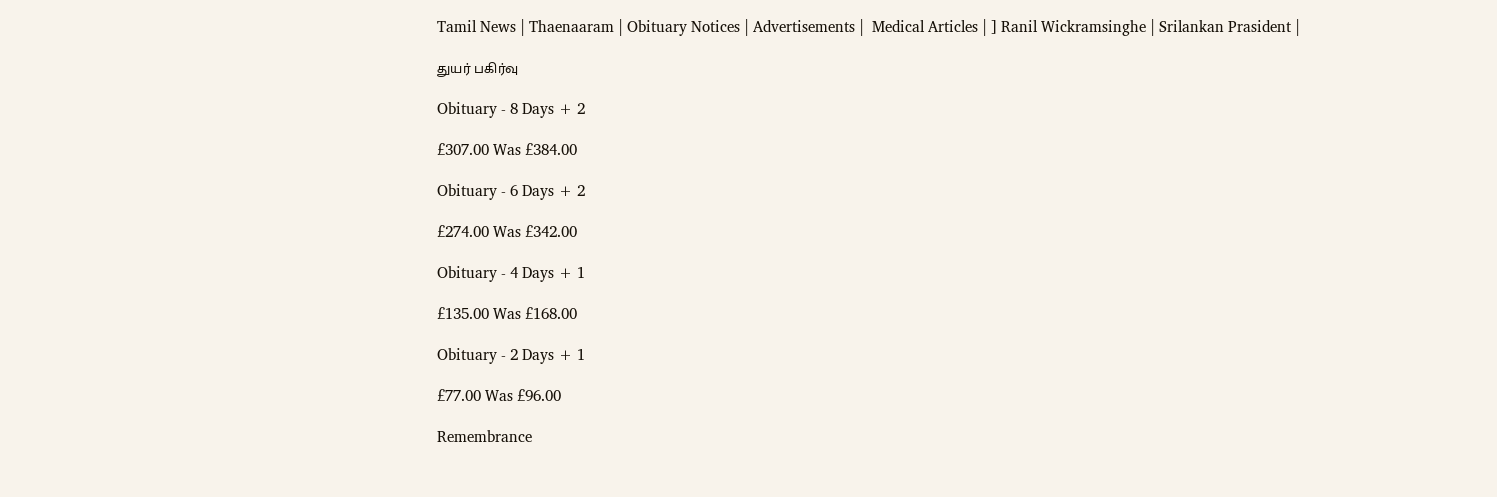Tamil News | Thaenaaram | Obituary Notices | Advertisements |  Medical Articles | ] Ranil Wickramsinghe | Srilankan Prasident |

துயர் பகிர்வு

Obituary - 8 Days + 2

£307.00 Was £384.00

Obituary - 6 Days + 2

£274.00 Was £342.00

Obituary - 4 Days + 1

£135.00 Was £168.00

Obituary - 2 Days + 1

£77.00 Was £96.00

Remembrance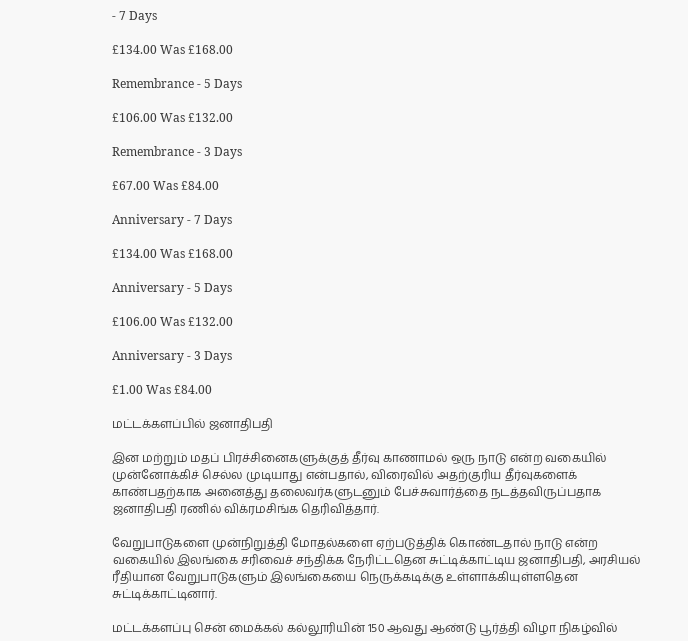- 7 Days

£134.00 Was £168.00

Remembrance - 5 Days

£106.00 Was £132.00

Remembrance - 3 Days

£67.00 Was £84.00

Anniversary - 7 Days

£134.00 Was £168.00

Anniversary - 5 Days

£106.00 Was £132.00

Anniversary - 3 Days

£1.00 Was £84.00

மட்டக்களப்பில் ஜனாதிபதி

இன மற்றும் மதப் பிரச்சினைகளுக்குத் தீர்வு காணாமல் ஒரு நாடு என்ற வகையில் முன்னோக்கிச் செல்ல முடியாது என்பதால், விரைவில் அதற்குரிய தீர்வுகளைக் காண்பதற்காக அனைத்து தலைவர்களுடனும் பேச்சுவார்த்தை நடத்தவிருப்பதாக ஜனாதிபதி ரணில் விக்ரமசிங்க தெரிவித்தார்.

வேறுபாடுகளை முன்நிறுத்தி மோதல்களை ஏற்படுத்திக் கொண்டதால் நாடு என்ற வகையில் இலங்கை சரிவைச் சந்திக்க நேரிட்டதென சுட்டிக்காட்டிய ஜனாதிபதி, அரசியல் ரீதியான வேறுபாடுகளும் இலங்கையை நெருக்கடிக்கு உள்ளாக்கியுள்ளதென சுட்டிக்காட்டினார்.

மட்டக்களப்பு சென் மைக்கல் கல்லூரியின் 150 ஆவது ஆண்டு பூர்த்தி விழா நிகழ்வில்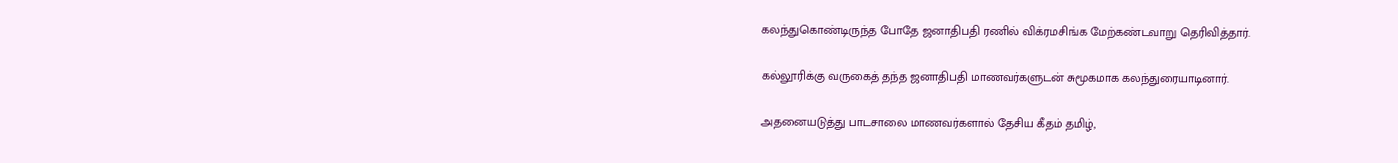கலந்துகொண்டிருந்த போதே ஜனாதிபதி ரணில் விக்ரமசிங்க மேற்கண்டவாறு தெரிவித்தார்.

கல்லூரிக்கு வருகைத் தந்த ஜனாதிபதி மாணவர்களுடன் சுமூகமாக கலந்துரையாடினார்.

அதனையடுத்து பாடசாலை மாணவர்களால் தேசிய கீதம் தமிழ்,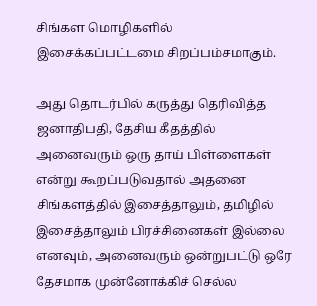சிங்கள மொழிகளில் இசைக்கப்பட்டமை சிறப்பம்சமாகும்.

அது தொடர்பில் கருத்து தெரிவித்த ஜனாதிபதி, தேசிய கீதத்தில் அனைவரும் ஒரு தாய் பிள்ளைகள் என்று கூறப்படுவதால் அதனை சிங்களத்தில் இசைத்தாலும், தமிழில் இசைத்தாலும் பிரச்சினைகள் இல்லை எனவும், அனைவரும் ஒன்றுபட்டு ஒரே தேசமாக முன்னோக்கிச் செல்ல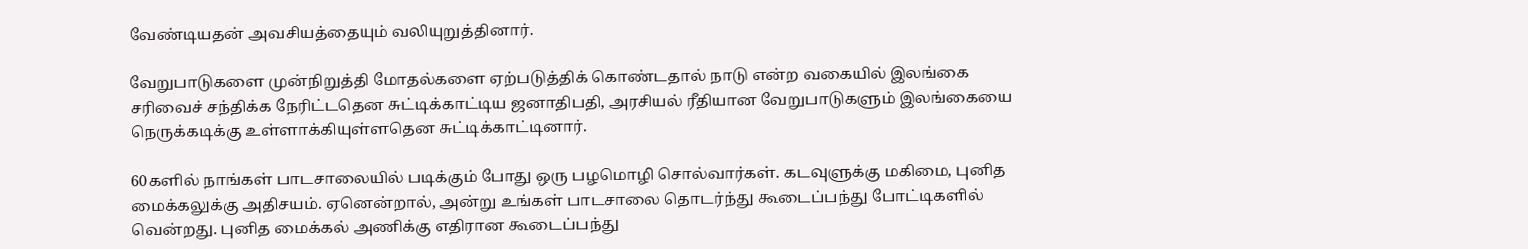வேண்டியதன் அவசியத்தையும் வலியுறுத்தினார்.

வேறுபாடுகளை முன்நிறுத்தி மோதல்களை ஏற்படுத்திக் கொண்டதால் நாடு என்ற வகையில் இலங்கை சரிவைச் சந்திக்க நேரிட்டதென சுட்டிக்காட்டிய ஜனாதிபதி, அரசியல் ரீதியான வேறுபாடுகளும் இலங்கையை நெருக்கடிக்கு உள்ளாக்கியுள்ளதென சுட்டிக்காட்டினார்.

60களில் நாங்கள் பாடசாலையில் படிக்கும் போது ஒரு பழமொழி சொல்வார்கள். கடவுளுக்கு மகிமை, புனித மைக்கலுக்கு அதிசயம். ஏனென்றால், அன்று உங்கள் பாடசாலை தொடர்ந்து கூடைப்பந்து போட்டிகளில் வென்றது. புனித மைக்கல் அணிக்கு எதிரான கூடைப்பந்து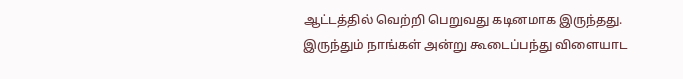ஆட்டத்தில் வெற்றி பெறுவது கடினமாக இருந்தது. இருந்தும் நாங்கள் அன்று கூடைப்பந்து விளையாட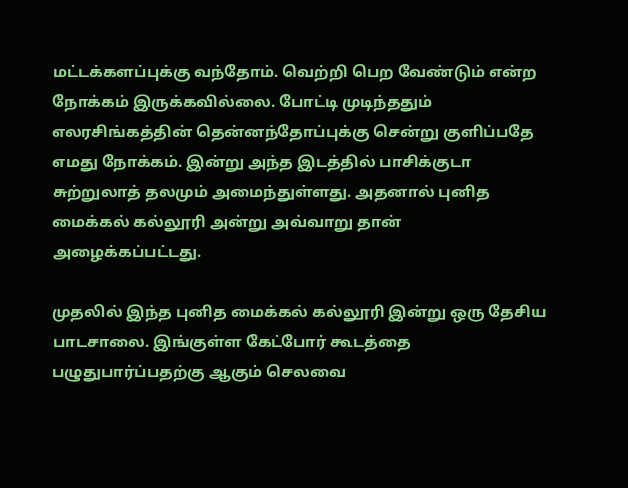மட்டக்களப்புக்கு வந்தோம். வெற்றி பெற வேண்டும் என்ற நோக்கம் இருக்கவில்லை. போட்டி முடிந்ததும் எலரசிங்கத்தின் தென்னந்தோப்புக்கு சென்று குளிப்பதே எமது நோக்கம். இன்று அந்த இடத்தில் பாசிக்குடா சுற்றுலாத் தலமும் அமைந்துள்ளது. அதனால் புனித மைக்கல் கல்லூரி அன்று அவ்வாறு தான் அழைக்கப்பட்டது.

முதலில் இந்த புனித மைக்கல் கல்லூரி இன்று ஒரு தேசிய பாடசாலை. இங்குள்ள கேட்போர் கூடத்தை பழுதுபார்ப்பதற்கு ஆகும் செலவை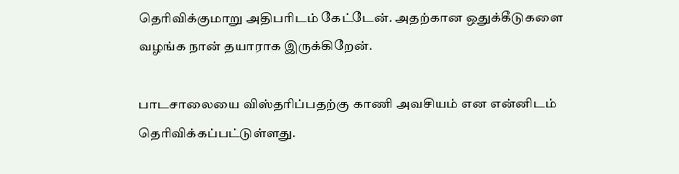தெரிவிக்குமாறு அதிபரிடம் கேட்டேன். அதற்கான ஒதுக்கீடுகளை வழங்க நான் தயாராக இருக்கிறேன்.

பாடசாலையை விஸ்தரிப்பதற்கு காணி அவசியம் என என்னிடம் தெரிவிக்கப்பட்டுள்ளது.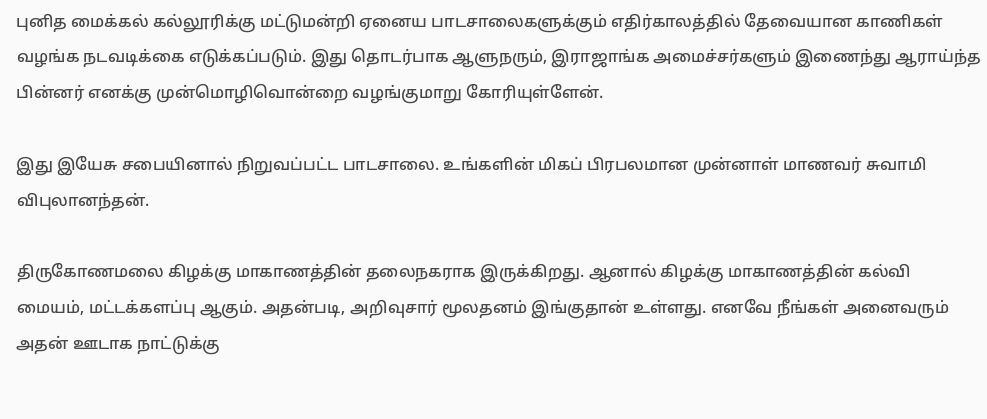புனித மைக்கல் கல்லூரிக்கு மட்டுமன்றி ஏனைய பாடசாலைகளுக்கும் எதிர்காலத்தில் தேவையான காணிகள் வழங்க நடவடிக்கை எடுக்கப்படும். இது தொடர்பாக ஆளுநரும், இராஜாங்க அமைச்சர்களும் இணைந்து ஆராய்ந்த பின்னர் எனக்கு முன்மொழிவொன்றை வழங்குமாறு கோரியுள்ளேன்.

இது இயேசு சபையினால் நிறுவப்பட்ட பாடசாலை. உங்களின் மிகப் பிரபலமான முன்னாள் மாணவர் சுவாமி விபுலானந்தன்.

திருகோணமலை கிழக்கு மாகாணத்தின் தலைநகராக இருக்கிறது. ஆனால் கிழக்கு மாகாணத்தின் கல்வி மையம், மட்டக்களப்பு ஆகும். அதன்படி, அறிவுசார் மூலதனம் இங்குதான் உள்ளது. எனவே நீங்கள் அனைவரும் அதன் ஊடாக நாட்டுக்கு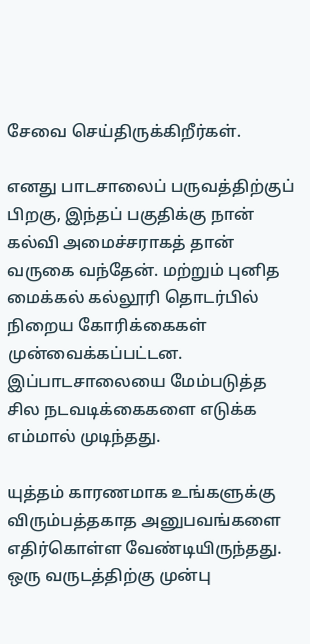சேவை செய்திருக்கிறீர்கள்.

எனது பாடசாலைப் பருவத்திற்குப் பிறகு, இந்தப் பகுதிக்கு நான் கல்வி அமைச்சராகத் தான் வருகை வந்தேன். மற்றும் புனித மைக்கல் கல்லூரி தொடர்பில் நிறைய கோரிக்கைகள் முன்வைக்கப்பட்டன. இப்பாடசாலையை மேம்படுத்த சில நடவடிக்கைகளை எடுக்க எம்மால் முடிந்தது.

யுத்தம் காரணமாக உங்களுக்கு விரும்பத்தகாத அனுபவங்களை எதிர்கொள்ள வேண்டியிருந்தது. ஒரு வருடத்திற்கு முன்பு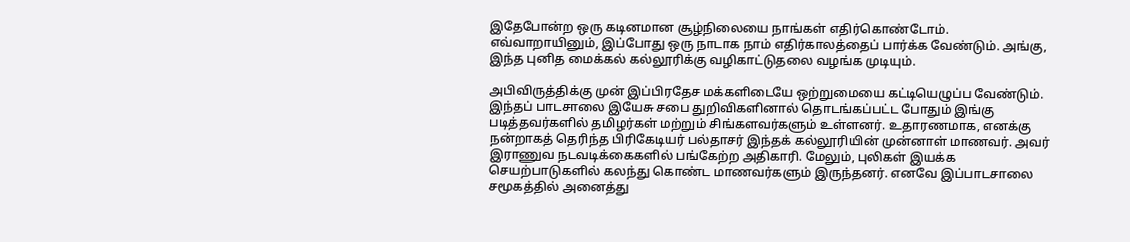இதேபோன்ற ஒரு கடினமான சூழ்நிலையை நாங்கள் எதிர்கொண்டோம். எவ்வாறாயினும், இப்போது ஒரு நாடாக நாம் எதிர்காலத்தைப் பார்க்க வேண்டும். அங்கு, இந்த புனித மைக்கல் கல்லூரிக்கு வழிகாட்டுதலை வழங்க முடியும்.

அபிவிருத்திக்கு முன் இப்பிரதேச மக்களிடையே ஒற்றுமையை கட்டியெழுப்ப வேண்டும். இந்தப் பாடசாலை இயேசு சபை துறிவிகளினால் தொடங்கப்பட்ட போதும் இங்கு படித்தவர்களில் தமிழர்கள் மற்றும் சிங்களவர்களும் உள்ளனர். உதாரணமாக, எனக்கு நன்றாகத் தெரிந்த பிரிகேடியர் பல்தாசர் இந்தக் கல்லூரியின் முன்னாள் மாணவர். அவர் இராணுவ நடவடிக்கைகளில் பங்கேற்ற அதிகாரி. மேலும், புலிகள் இயக்க செயற்பாடுகளில் கலந்து கொண்ட மாணவர்களும் இருந்தனர். எனவே இப்பாடசாலை சமூகத்தில் அனைத்து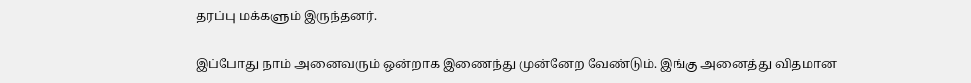தரப்பு மக்களும் இருந்தனர்.

இப்போது நாம் அனைவரும் ஒன்றாக இணைந்து முன்னேற வேண்டும். இங்கு அனைத்து விதமான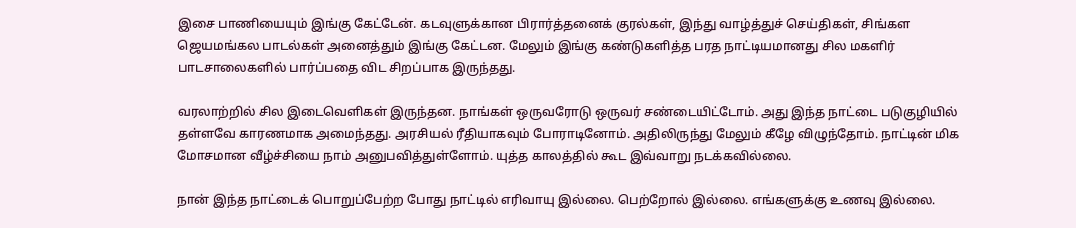இசை பாணியையும் இங்கு கேட்டேன். கடவுளுக்கான பிரார்த்தனைக் குரல்கள், இந்து வாழ்த்துச் செய்திகள், சிங்கள ஜெயமங்கல பாடல்கள் அனைத்தும் இங்கு கேட்டன. மேலும் இங்கு கண்டுகளித்த பரத நாட்டியமானது சில மகளிர் பாடசாலைகளில் பார்ப்பதை விட சிறப்பாக இருந்தது.

வரலாற்றில் சில இடைவெளிகள் இருந்தன. நாங்கள் ஒருவரோடு ஒருவர் சண்டையிட்டோம். அது இந்த நாட்டை படுகுழியில் தள்ளவே காரணமாக அமைந்தது. அரசியல் ரீதியாகவும் போராடினோம். அதிலிருந்து மேலும் கீழே விழுந்தோம். நாட்டின் மிக மோசமான வீழ்ச்சியை நாம் அனுபவித்துள்ளோம். யுத்த காலத்தில் கூட இவ்வாறு நடக்கவில்லை.

நான் இந்த நாட்டைக் பொறுப்பேற்ற போது நாட்டில் எரிவாயு இல்லை. பெற்றோல் இல்லை. எங்களுக்கு உணவு இல்லை.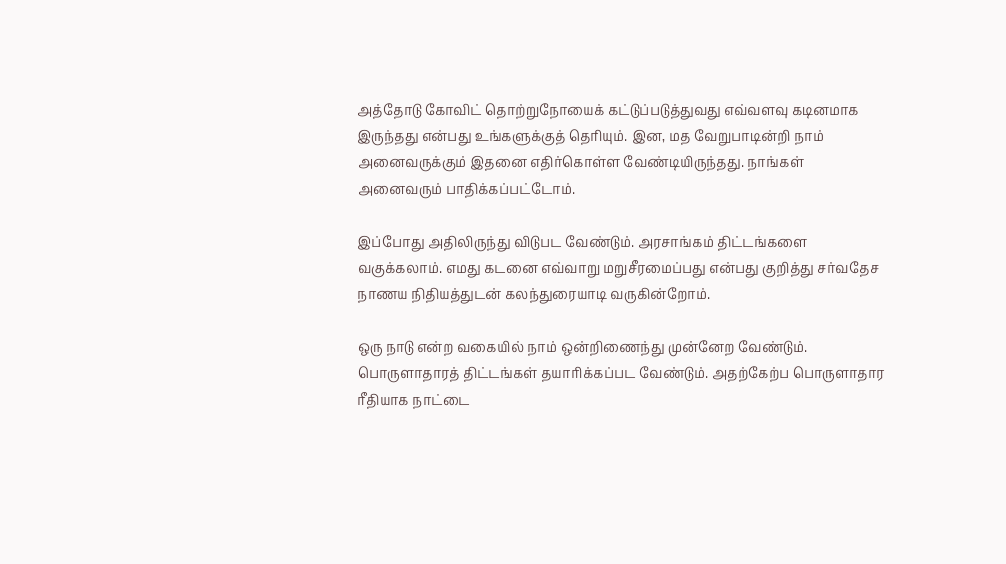அத்தோடு கோவிட் தொற்றுநோயைக் கட்டுப்படுத்துவது எவ்வளவு கடினமாக இருந்தது என்பது உங்களுக்குத் தெரியும். இன, மத வேறுபாடின்றி நாம் அனைவருக்கும் இதனை எதிர்கொள்ள வேண்டியிருந்தது. நாங்கள் அனைவரும் பாதிக்கப்பட்டோம்.

இப்போது அதிலிருந்து விடுபட வேண்டும். அரசாங்கம் திட்டங்களை வகுக்கலாம். எமது கடனை எவ்வாறு மறுசீரமைப்பது என்பது குறித்து சர்வதேச நாணய நிதியத்துடன் கலந்துரையாடி வருகின்றோம்.

ஒரு நாடு என்ற வகையில் நாம் ஒன்றிணைந்து முன்னேற வேண்டும். பொருளாதாரத் திட்டங்கள் தயாரிக்கப்பட வேண்டும். அதற்கேற்ப பொருளாதார ரீதியாக நாட்டை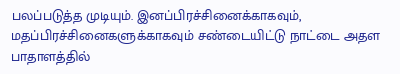பலப்படுத்த முடியும். இனப்பிரச்சினைக்காகவும், மதப்பிரச்சினைகளுக்காகவும் சண்டையிட்டு நாட்டை அதள பாதாளத்தில்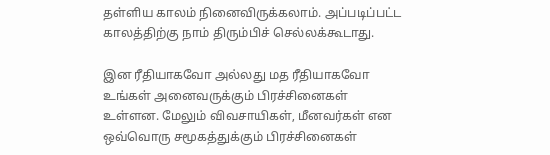தள்ளிய காலம் நினைவிருக்கலாம். அப்படிப்பட்ட காலத்திற்கு நாம் திரும்பிச் செல்லக்கூடாது.

இன ரீதியாகவோ அல்லது மத ரீதியாகவோ உங்கள் அனைவருக்கும் பிரச்சினைகள் உள்ளன. மேலும் விவசாயிகள், மீனவர்கள் என ஒவ்வொரு சமூகத்துக்கும் பிரச்சினைகள்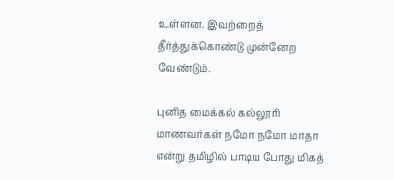உள்ளன. இவற்றைத் தீர்த்துக்கொண்டு முன்னேற வேண்டும்.

புனித மைக்கல் கல்லூரி மாணவர்கள் நமோ நமோ மாதா என்று தமிழில் பாடிய போது மிகத்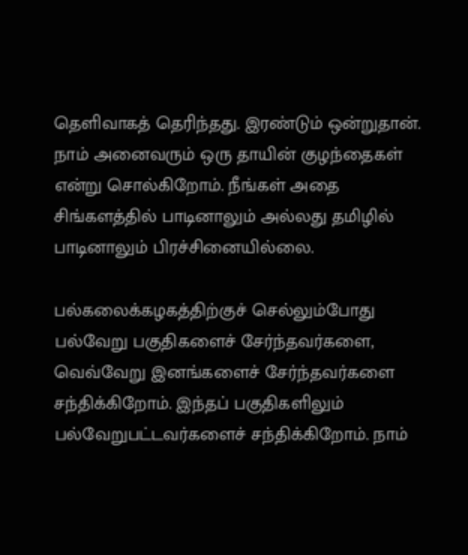தெளிவாகத் தெரிந்தது. இரண்டும் ஒன்றுதான். நாம் அனைவரும் ஒரு தாயின் குழந்தைகள் என்று சொல்கிறோம். நீங்கள் அதை சிங்களத்தில் பாடினாலும் அல்லது தமிழில் பாடினாலும் பிரச்சினையில்லை.

பல்கலைக்கழகத்திற்குச் செல்லும்போது பல்வேறு பகுதிகளைச் சேர்ந்தவர்களை, வெவ்வேறு இனங்களைச் சேர்ந்தவர்களை சந்திக்கிறோம். இந்தப் பகுதிகளிலும் பல்வேறுபட்டவர்களைச் சந்திக்கிறோம். நாம்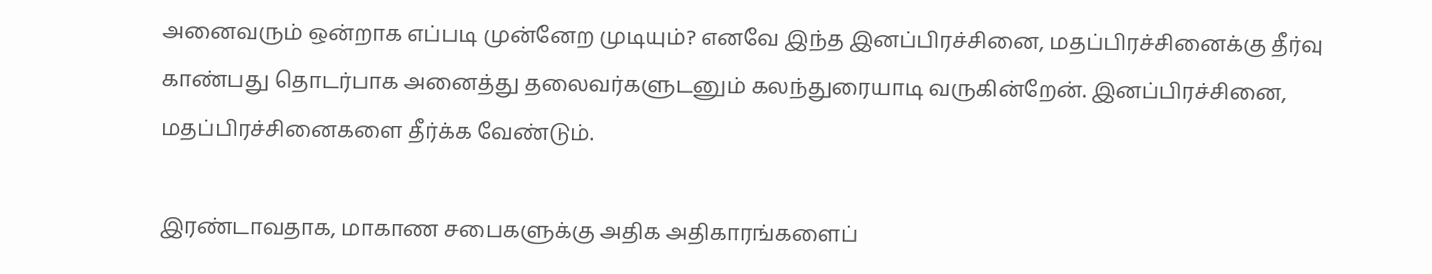அனைவரும் ஒன்றாக எப்படி முன்னேற முடியும்? எனவே இந்த இனப்பிரச்சினை, மதப்பிரச்சினைக்கு தீர்வு காண்பது தொடர்பாக அனைத்து தலைவர்களுடனும் கலந்துரையாடி வருகின்றேன். இனப்பிரச்சினை, மதப்பிரச்சினைகளை தீர்க்க வேண்டும்.

இரண்டாவதாக, மாகாண சபைகளுக்கு அதிக அதிகாரங்களைப்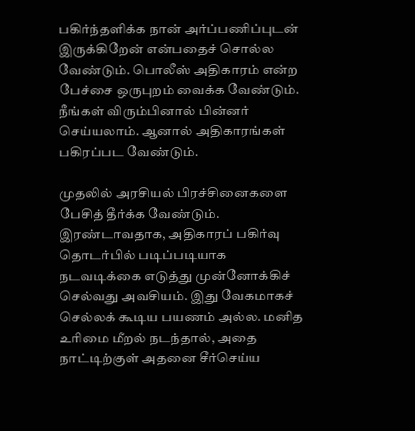பகிர்ந்தளிக்க நான் அர்ப்பணிப்புடன் இருக்கிறேன் என்பதைச் சொல்ல வேண்டும். பொலீஸ் அதிகாரம் என்ற பேச்சை ஒருபுறம் வைக்க வேண்டும். நீங்கள் விரும்பினால் பின்னர் செய்யலாம். ஆனால் அதிகாரங்கள் பகிரப்பட வேண்டும்.

முதலில் அரசியல் பிரச்சினைகளை பேசித் தீர்க்க வேண்டும். இரண்டாவதாக, அதிகாரப் பகிர்வு தொடர்பில் படிப்படியாக நடவடிக்கை எடுத்து முன்னோக்கிச் செல்வது அவசியம். இது வேகமாகச் செல்லக் கூடிய பயணம் அல்ல. மனித உரிமை மீறல் நடந்தால், அதை நாட்டிற்குள் அதனை சீர்செய்ய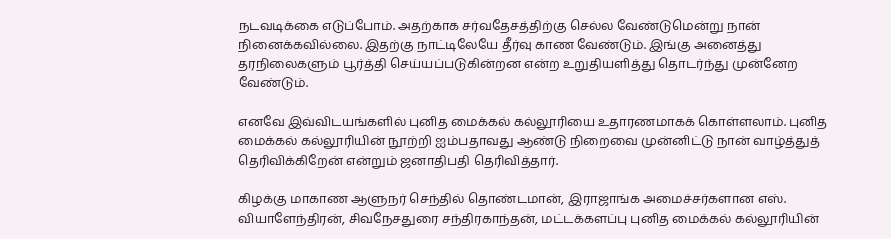நடவடிக்கை எடுப்போம். அதற்காக சர்வதேசத்திற்கு செல்ல வேண்டுமென்று நான் நினைக்கவில்லை. இதற்கு நாட்டிலேயே தீர்வு காண வேண்டும். இங்கு அனைத்து தரநிலைகளும் பூர்த்தி செய்யப்படுகின்றன என்ற உறுதியளித்து தொடர்ந்து முன்னேற வேண்டும்.

எனவே இவ்விடயங்களில் புனித மைக்கல் கல்லூரியை உதாரணமாகக் கொள்ளலாம். புனித மைக்கல் கல்லூரியின் நூற்றி ஐம்பதாவது ஆண்டு நிறைவை முன்னிட்டு நான் வாழ்த்துத் தெரிவிக்கிறேன் என்றும் ஜனாதிபதி தெரிவித்தார்.

கிழக்கு மாகாண ஆளுநர் செந்தில் தொண்டமான், இராஜாங்க அமைச்சர்களான எஸ். வியாளேந்திரன், சிவநேசதுரை சந்திரகாந்தன், மட்டக்களப்பு புனித மைக்கல் கல்லூரியின்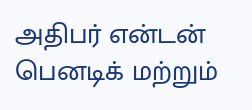அதிபர் என்டன் பெனடிக் மற்றும்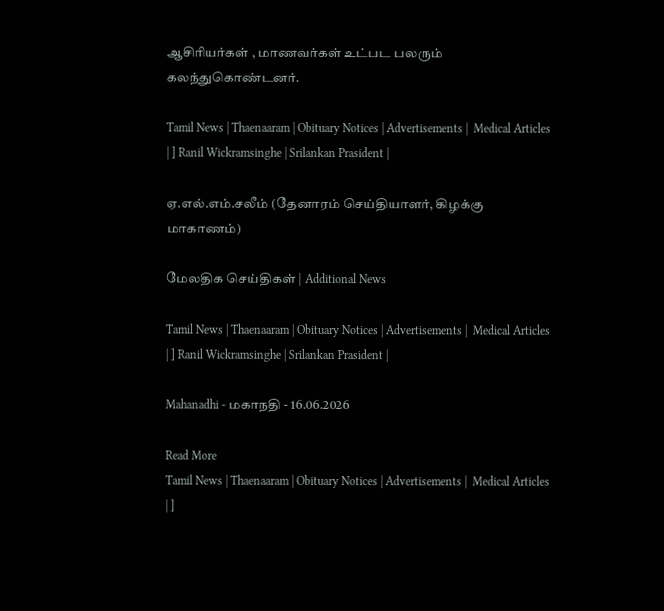ஆசிரியர்கள் , மாணவர்கள் உட்பட பலரும் கலந்துகொண்டனர்.

Tamil News | Thaenaaram | Obituary Notices | Advertisements |  Medical Articles | ] Ranil Wickramsinghe | Srilankan Prasident |

ஏ.எல்.எம்.சலீம் (தேனாரம் செய்தியாளர், கிழக்கு மாகாணம்)

மேலதிக செய்திகள் | Additional News

Tamil News | Thaenaaram | Obituary Notices | Advertisements |  Medical Articles | ] Ranil Wickramsinghe | Srilankan Prasident |

Mahanadhi - மகாநதி - 16.06.2026

Read More
Tamil News | Thaenaaram | Obituary Notices | Advertisements |  Medical Articles | ]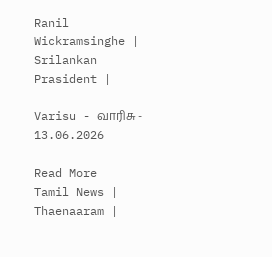Ranil Wickramsinghe | Srilankan Prasident |

Varisu - வாரிசு - 13.06.2026

Read More
Tamil News | Thaenaaram |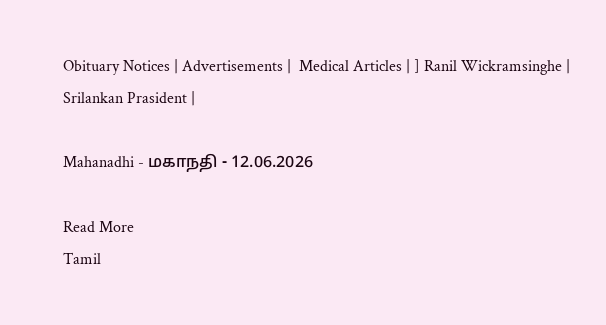Obituary Notices | Advertisements |  Medical Articles | ] Ranil Wickramsinghe | Srilankan Prasident |

Mahanadhi - மகாநதி - 12.06.2026

Read More
Tamil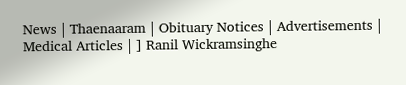News | Thaenaaram | Obituary Notices | Advertisements |  Medical Articles | ] Ranil Wickramsinghe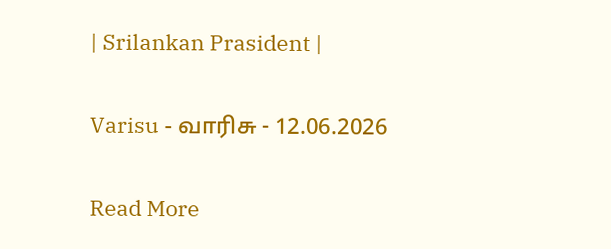| Srilankan Prasident |

Varisu - வாரிசு - 12.06.2026

Read More